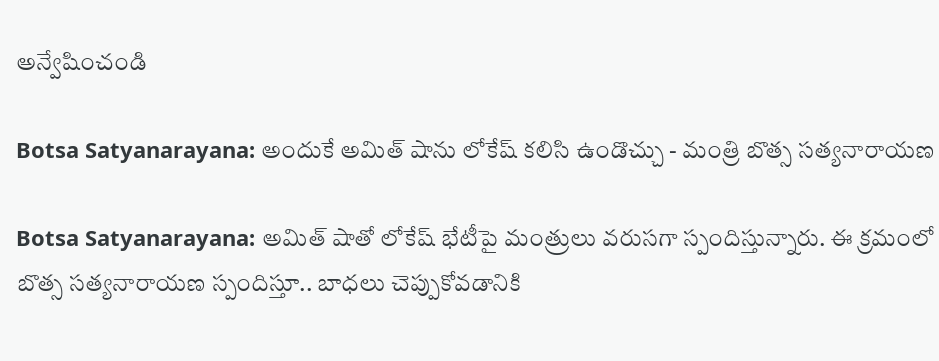అన్వేషించండి

Botsa Satyanarayana: అందుకే అమిత్ షాను లోకేష్ కలిసి ఉండొచ్చు - మంత్రి బొత్స సత్యనారాయణ

Botsa Satyanarayana: అమిత్ షాతో లోకేష్ భేటీపై మంత్రులు వరుసగా స్పందిస్తున్నారు. ఈ క్రమంలో బొత్స సత్యనారాయణ స్పందిస్తూ.. బాధలు చెప్పుకోవడానికి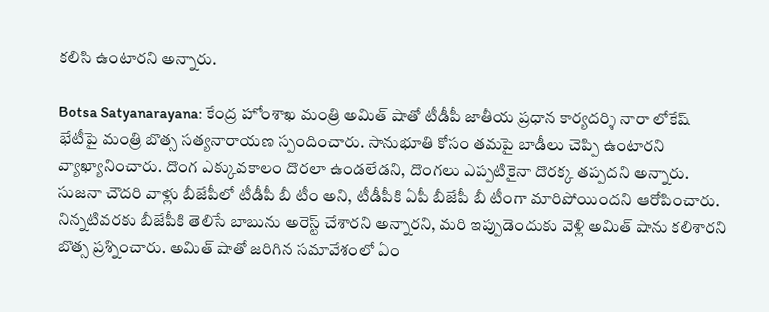కలిసి ఉంటారని అన్నారు.

Botsa Satyanarayana: కేంద్ర హోంశాఖ మంత్రి అమిత్ షాతో టీడీపీ జాతీయ ప్రధాన కార్యదర్శి నారా లోకేష్ భేటీపై మంత్రి బొత్స సత్యనారాయణ స్పందించారు. సానుభూతి కోసం తమపై బాడీలు చెప్పి ఉంటారని వ్యాఖ్యానించారు. దొంగ ఎక్కువకాలం దొరలా ఉండలేడని, దొంగలు ఎప్పటికైనా దొరక్క తప్పదని అన్నారు. సుజనా చౌదరి వాళ్లు బీజేపీలో టీడీపీ బీ టీం అని, టీడీపీకి ఏపీ బీజేపీ బీ టీంగా మారిపోయిందని ఆరోపించారు. నిన్నటివరకు బీజేపీకి తెలిసే బాబును అరెస్ట్ చేశారని అన్నారని, మరి ఇప్పుడెందుకు వెళ్లి అమిత్ షాను కలిశారని బొత్స ప్రశ్నించారు. అమిత్ షాతో జరిగిన సమావేశంలో ఏం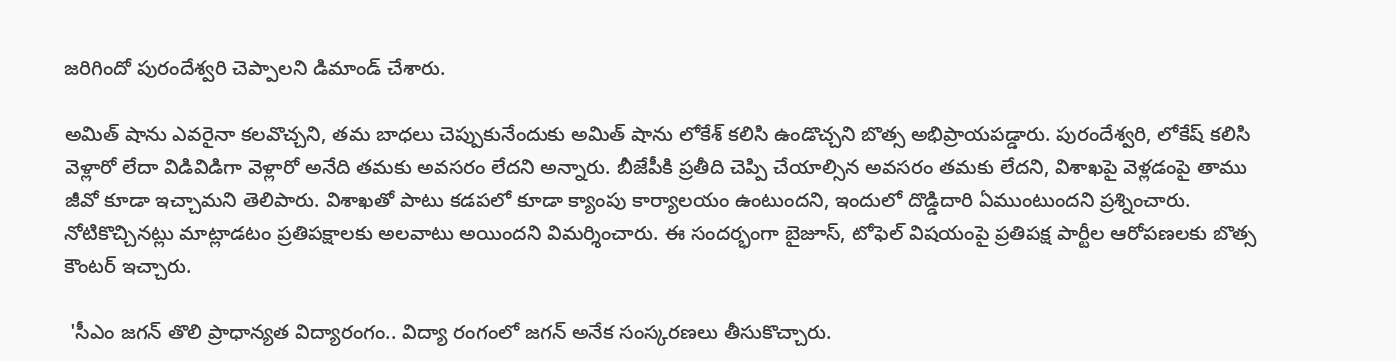జరిగిందో పురందేశ్వరి చెప్పాలని డిమాండ్ చేశారు.

అమిత్ షాను ఎవరైనా కలవొచ్చని, తమ బాధలు చెప్పుకునేందుకు అమిత్ షాను లోకేశ్ కలిసి ఉండొచ్చని బొత్స అభిప్రాయపడ్డారు. పురందేశ్వరి, లోకేష్ కలిసి వెళ్లారో లేదా విడివిడిగా వెళ్లారో అనేది తమకు అవసరం లేదని అన్నారు. బీజేపీకి ప్రతీది చెప్పి చేయాల్సిన అవసరం తమకు లేదని, విశాఖపై వెళ్లడంపై తాము జీవో కూడా ఇచ్చామని తెలిపారు. విశాఖతో పాటు కడపలో కూడా క్యాంపు కార్యాలయం ఉంటుందని, ఇందులో దొడ్డిదారి ఏముంటుందని ప్రశ్నించారు. నోటికొచ్చినట్లు మాట్లాడటం ప్రతిపక్షాలకు అలవాటు అయిందని విమర్శించారు. ఈ సందర్భంగా బైజూస్, టోఫెల్ విషయంపై ప్రతిపక్ష పార్టీల ఆరోపణలకు బొత్స కౌంటర్ ఇచ్చారు.

 'సీఎం జగన్ తొలి ప్రాధాన్యత విద్యారంగం.. విద్యా రంగంలో జగన్ అనేక సంస్కరణలు తీసుకొచ్చారు.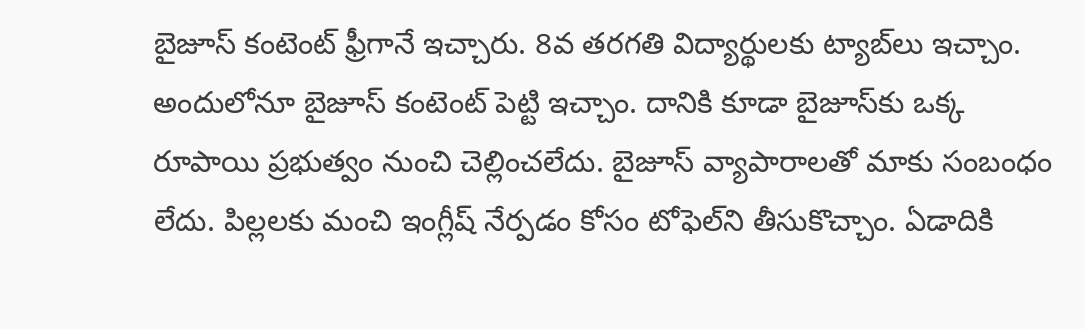బైజూస్ కంటెంట్ ఫ్రీగానే ఇచ్చారు. 8వ తరగతి విద్యార్థులకు ట్యాబ్‌లు ఇచ్చాం. అందులోనూ బైజూస్ కంటెంట్ పెట్టి ఇచ్చాం. దానికి కూడా బైజూస్‌కు ఒక్క రూపాయి ప్రభుత్వం నుంచి చెల్లించలేదు. బైజూస్ వ్యాపారాలతో మాకు సంబంధం లేదు. పిల్లలకు మంచి ఇంగ్లీష్ నేర్పడం కోసం టోఫెల్‌ని తీసుకొచ్చాం. ఏడాదికి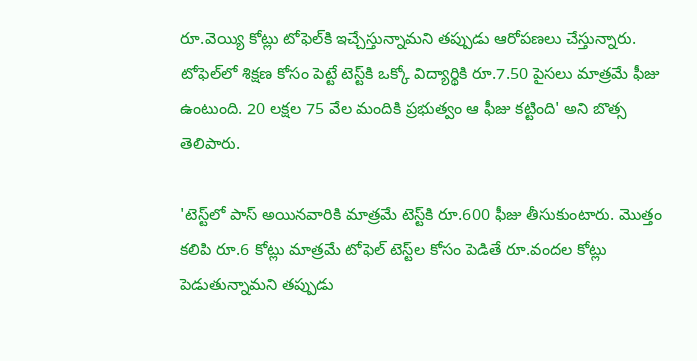రూ.వెయ్యి కోట్లు టోఫెల్‌కి ఇచ్చేస్తున్నామని తప్పుడు ఆరోపణలు చేస్తున్నారు. టోఫెల్‌లో శిక్షణ కోసం పెట్టే టెస్ట్‌కి ఒక్కో విద్యార్థికి రూ.7.50 పైసలు మాత్రమే ఫీజు ఉంటుంది. 20 లక్షల 75 వేల మందికి ప్రభుత్వం ఆ ఫీజు కట్టింది' అని బొత్స తెలిపారు.

'టెస్ట్‌లో పాస్ అయినవారికి మాత్రమే టెస్ట్‌కి రూ.600 ఫీజు తీసుకుంటారు. మొత్తం కలిపి రూ.6 కోట్లు మాత్రమే టోఫెల్ టెస్ట్‌ల కోసం పెడితే రూ.వందల కోట్లు పెడుతున్నామని తప్పుడు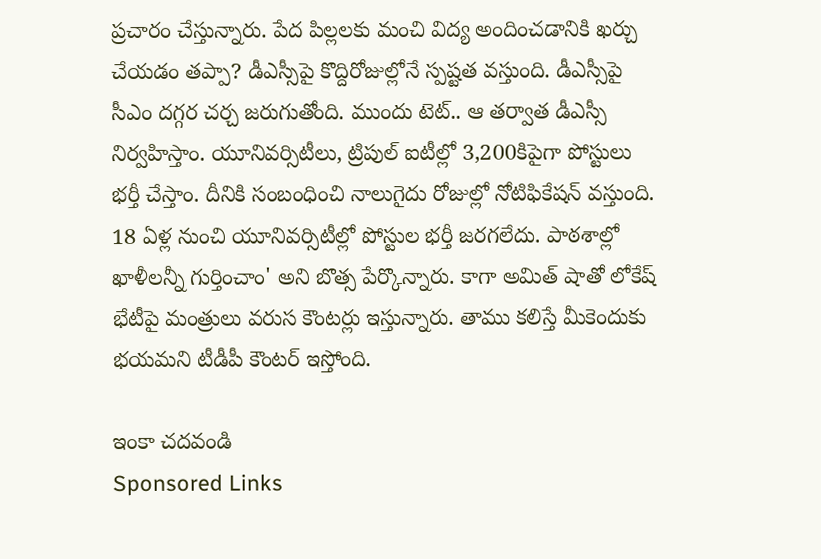ప్రచారం చేస్తున్నారు. పేద పిల్లలకు మంచి విద్య అందించడానికి ఖర్చు చేయడం తప్పా? డీఎస్సీపై కొద్దిరోజుల్లోనే స్పష్టత వస్తుంది. డీఎస్సీపై సీఎం దగ్గర చర్చ జరుగుతోంది. ముందు టెట్.. ఆ తర్వాత డీఎస్సీ నిర్వహిస్తాం. యూనివర్సిటీలు, ట్రిపుల్ ఐటీల్లో 3,200కిపైగా పోస్టులు భర్తీ చేస్తాం. దీనికి సంబంధించి నాలుగైదు రోజుల్లో నోటిఫికేషన్ వస్తుంది. 18 ఏళ్ల నుంచి యూనివర్సిటీల్లో పోస్టుల భర్తీ జరగలేదు. పాఠశాల్లో ఖాళీలన్నీ గుర్తించాం' అని బొత్స పేర్కొన్నారు. కాగా అమిత్ షాతో లోకేష్ భేటీపై మంత్రులు వరుస కౌంటర్లు ఇస్తున్నారు. తాము కలిస్తే మీకెందుకు భయమని టీడీపీ కౌంటర్ ఇస్తోంది.

ఇంకా చదవండి
Sponsored Links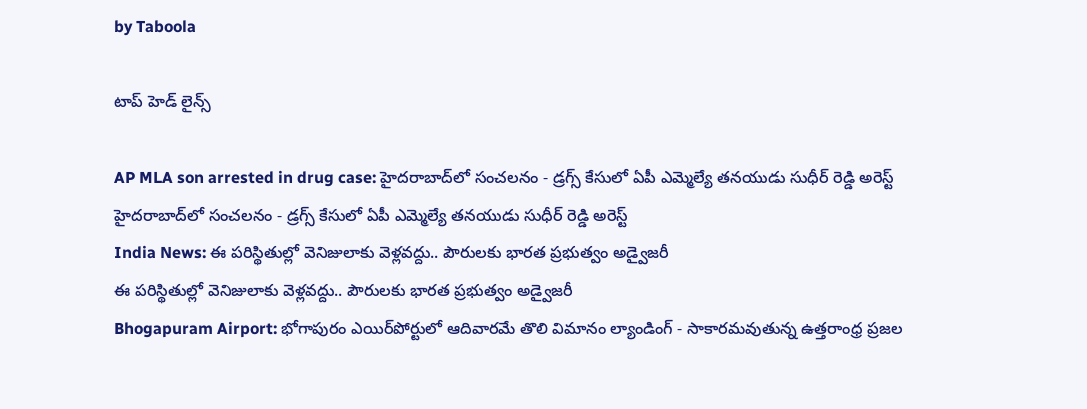by Taboola

టాప్ హెడ్ లైన్స్

AP MLA son arrested in drug case: హైదరాబాద్‌లో సంచలనం - డ్రగ్స్ కేసులో ఏపీ ఎమ్మెల్యే తనయుడు సుధీర్ రెడ్డి అరెస్ట్
హైదరాబాద్‌లో సంచలనం - డ్రగ్స్ కేసులో ఏపీ ఎమ్మెల్యే తనయుడు సుధీర్ రెడ్డి అరెస్ట్
India News: ఈ పరిస్థితుల్లో వెనిజులాకు వెళ్లవద్దు.. పౌరులకు భారత ప్రభుత్వం అడ్వైజరీ
ఈ పరిస్థితుల్లో వెనిజులాకు వెళ్లవద్దు.. పౌరులకు భారత ప్రభుత్వం అడ్వైజరీ
Bhogapuram Airport: భోగాపురం ఎయిర్‌పోర్టులో ఆదివారమే తొలి విమానం ల్యాండింగ్ - సాకారమవుతున్న ఉత్తరాంధ్ర ప్రజల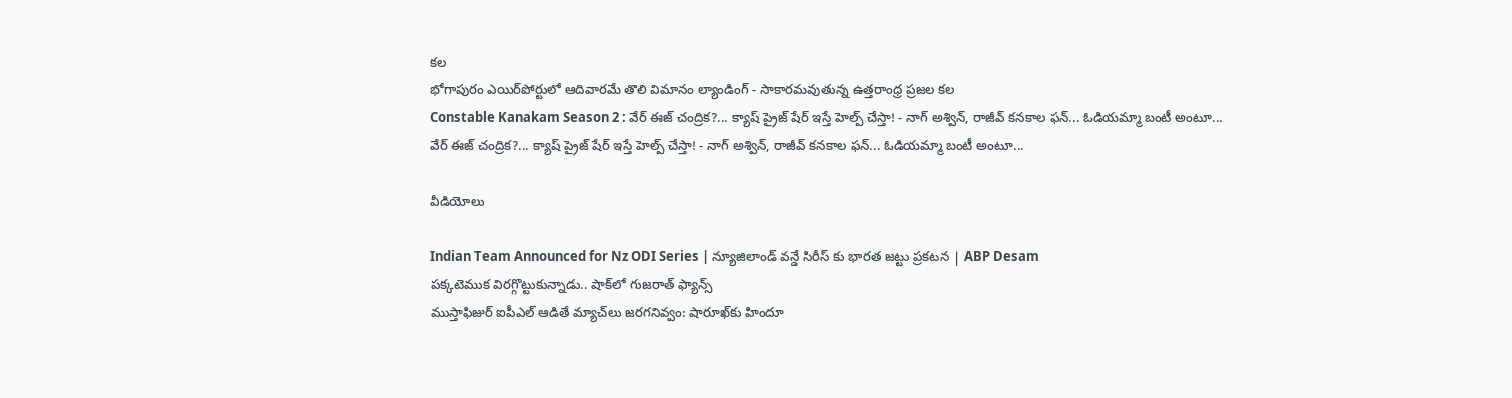కల
భోగాపురం ఎయిర్‌పోర్టులో ఆదివారమే తొలి విమానం ల్యాండింగ్ - సాకారమవుతున్న ఉత్తరాంధ్ర ప్రజల కల
Constable Kanakam Season 2 : వేర్ ఈజ్ చంద్రిక?... క్యాష్ ప్రైజ్ షేర్ ఇస్తే హెల్ప్ చేస్తా! - నాగ్ అశ్విన్, రాజీవ్ కనకాల ఫన్... ఓడియమ్మా బంటీ అంటూ...
వేర్ ఈజ్ చంద్రిక?... క్యాష్ ప్రైజ్ షేర్ ఇస్తే హెల్ప్ చేస్తా! - నాగ్ అశ్విన్, రాజీవ్ కనకాల ఫన్... ఓడియమ్మా బంటీ అంటూ...

వీడియోలు

Indian Team Announced for Nz ODI Series | న్యూజిలాండ్ వన్డే సిరీస్ కు భారత జట్టు ప్రకటన | ABP Desam
పక్కటెముక విరగ్గొట్టుకున్నాడు.. షాక్‌లో గుజరాత్ ఫ్యాన్స్
ముస్తాఫిజుర్‌ ఐపీఎల్ ఆడితే మ్యాచ్‌లు జరగనివ్వం: షారూఖ్‌కు హిందూ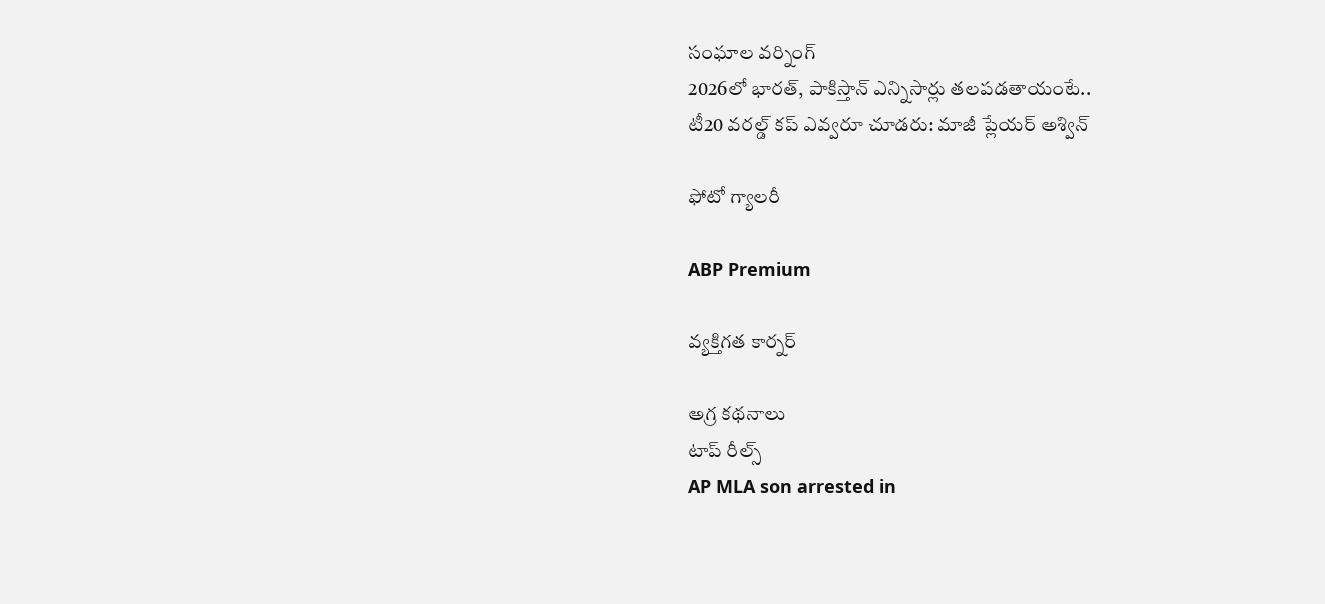సంఘాల వర్నింగ్
2026లో భారత్, పాకిస్తాన్ ఎన్నిసార్లు తలపడతాయంటే..
టీ20 వరల్డ్ కప్ ఎవ్వరూ చూడరు: మాజీ ప్లేయర్ అశ్విన్

ఫోటో గ్యాలరీ

ABP Premium

వ్యక్తిగత కార్నర్

అగ్ర కథనాలు
టాప్ రీల్స్
AP MLA son arrested in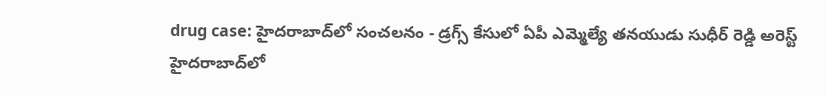drug case: హైదరాబాద్‌లో సంచలనం - డ్రగ్స్ కేసులో ఏపీ ఎమ్మెల్యే తనయుడు సుధీర్ రెడ్డి అరెస్ట్
హైదరాబాద్‌లో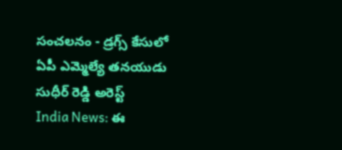సంచలనం - డ్రగ్స్ కేసులో ఏపీ ఎమ్మెల్యే తనయుడు సుధీర్ రెడ్డి అరెస్ట్
India News: ఈ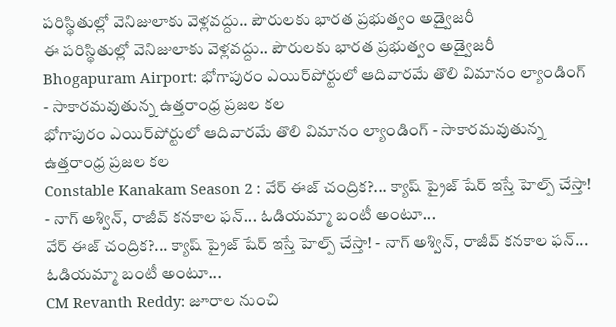పరిస్థితుల్లో వెనిజులాకు వెళ్లవద్దు.. పౌరులకు భారత ప్రభుత్వం అడ్వైజరీ
ఈ పరిస్థితుల్లో వెనిజులాకు వెళ్లవద్దు.. పౌరులకు భారత ప్రభుత్వం అడ్వైజరీ
Bhogapuram Airport: భోగాపురం ఎయిర్‌పోర్టులో ఆదివారమే తొలి విమానం ల్యాండింగ్ - సాకారమవుతున్న ఉత్తరాంధ్ర ప్రజల కల
భోగాపురం ఎయిర్‌పోర్టులో ఆదివారమే తొలి విమానం ల్యాండింగ్ - సాకారమవుతున్న ఉత్తరాంధ్ర ప్రజల కల
Constable Kanakam Season 2 : వేర్ ఈజ్ చంద్రిక?... క్యాష్ ప్రైజ్ షేర్ ఇస్తే హెల్ప్ చేస్తా! - నాగ్ అశ్విన్, రాజీవ్ కనకాల ఫన్... ఓడియమ్మా బంటీ అంటూ...
వేర్ ఈజ్ చంద్రిక?... క్యాష్ ప్రైజ్ షేర్ ఇస్తే హెల్ప్ చేస్తా! - నాగ్ అశ్విన్, రాజీవ్ కనకాల ఫన్... ఓడియమ్మా బంటీ అంటూ...
CM Revanth Reddy: జూరాల నుంచి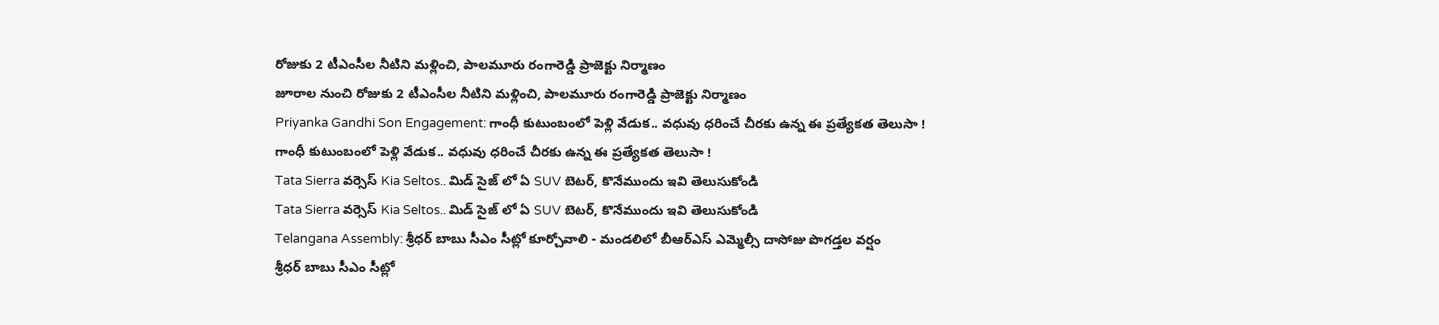రోజుకు 2 టీఎంసీల నీటిని మళ్లించి, పాలమూరు రంగారెడ్డి ప్రాజెక్టు నిర్మాణం
జూరాల నుంచి రోజుకు 2 టీఎంసీల నీటిని మళ్లించి, పాలమూరు రంగారెడ్డి ప్రాజెక్టు నిర్మాణం
Priyanka Gandhi Son Engagement: గాంధీ కుటుంబంలో పెళ్లి వేడుక.. వధువు ధరించే చీరకు ఉన్న ఈ ప్రత్యేకత తెలుసా !
గాంధీ కుటుంబంలో పెళ్లి వేడుక.. వధువు ధరించే చీరకు ఉన్న ఈ ప్రత్యేకత తెలుసా !
Tata Sierra వర్సెస్ Kia Seltos.. మిడ్ సైజ్ లో ఏ SUV బెటర్, కొనేముందు ఇవి తెలుసుకోండి
Tata Sierra వర్సెస్ Kia Seltos.. మిడ్ సైజ్ లో ఏ SUV బెటర్, కొనేముందు ఇవి తెలుసుకోండి
Telangana Assembly: శ్రీధర్ బాబు సీఎం సీట్లో కూర్చోవాలి - మండలిలో బీఆర్ఎస్ ఎమ్మెల్సీ దాసోజు పొగడ్తల వర్షం
శ్రీధర్ బాబు సీఎం సీట్లో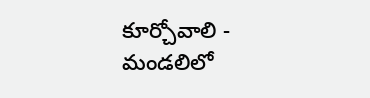కూర్చోవాలి - మండలిలో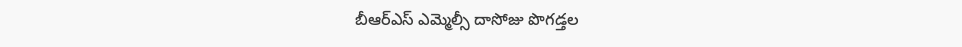బీఆర్ఎస్ ఎమ్మెల్సీ దాసోజు పొగడ్తల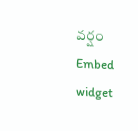వర్షం
Embed widget